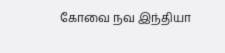கோவை நவ இந்தியா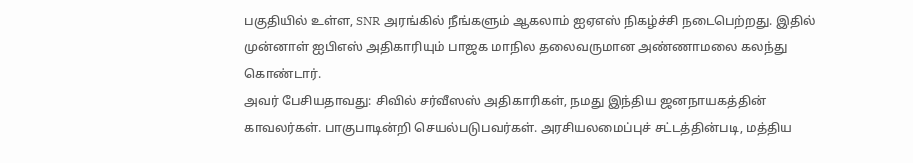பகுதியில் உள்ள, SNR அரங்கில் நீங்களும் ஆகலாம் ஐஏஎஸ் நிகழ்ச்சி நடைபெற்றது. இதில் முன்னாள் ஐபிஎஸ் அதிகாரியும் பாஜக மாநில தலைவருமான அண்ணாமலை கலந்து கொண்டார்.
அவர் பேசியதாவது: சிவில் சர்வீஸஸ் அதிகாரிகள், நமது இந்திய ஜனநாயகத்தின் காவலர்கள். பாகுபாடின்றி செயல்படுபவர்கள். அரசியலமைப்புச் சட்டத்தின்படி, மத்திய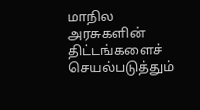மாநில அரசுகளின் திட்டங்களைச் செயல்படுத்தும்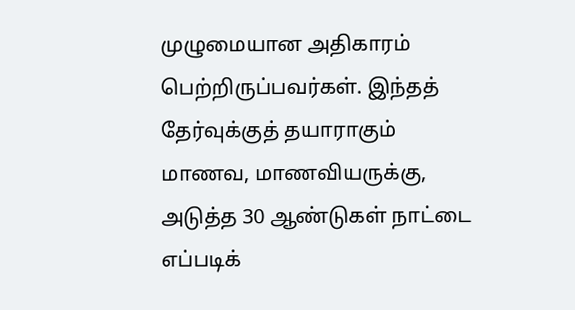முழுமையான அதிகாரம் பெற்றிருப்பவர்கள். இந்தத் தேர்வுக்குத் தயாராகும் மாணவ, மாணவியருக்கு, அடுத்த 30 ஆண்டுகள் நாட்டை எப்படிக்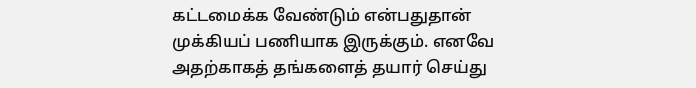கட்டமைக்க வேண்டும் என்பதுதான் முக்கியப் பணியாக இருக்கும். எனவே அதற்காகத் தங்களைத் தயார் செய்து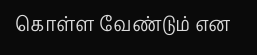கொள்ள வேண்டும் என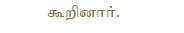கூறினார்.